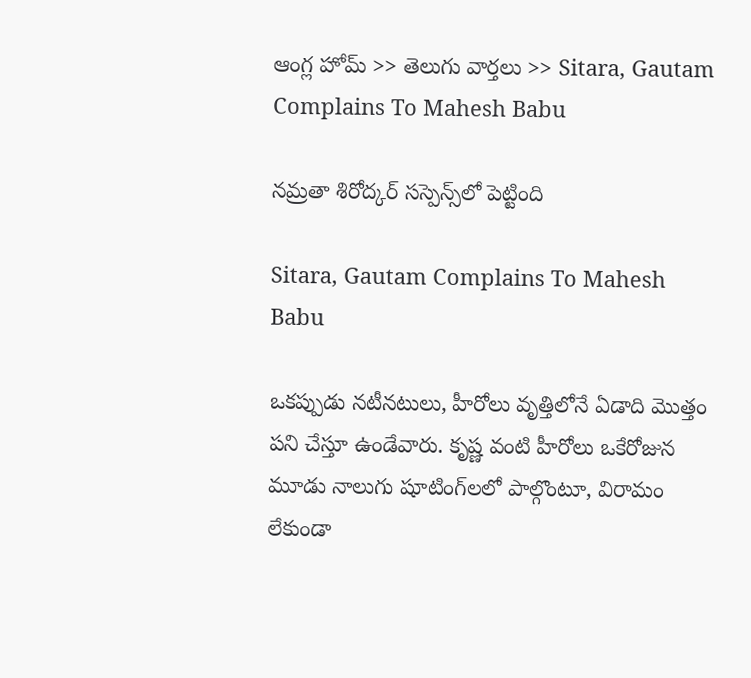ఆంగ్ల హోమ్ >> తెలుగు వార్తలు >> Sitara, Gautam Complains To Mahesh Babu

నమ్రతా శిరోద్కర్ సస్పెన్స్‌లో పెట్టింది

Sitara, Gautam Complains To Mahesh Babu

ఒకప్పుడు నటీనటులు, హీరోలు వృత్తిలోనే ఏడాది మొత్తం పని చేస్తూ ఉండేవారు. కృష్ణ వంటి హీరోలు ఒకేరోజున మూడు నాలుగు షూటింగ్‌లలో పాల్గొంటూ, విరామం లేకుండా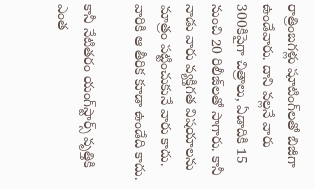రాత్రింబగళ్లు షూటింగ్‌లతో బిజీగా ఉండేవారు. దాని వల్లనే వారు 300కిపైగా చిత్రాలు, ఏడాదికి 15 నుంచి 20 రిలీజ్‌లతో సాగారు. కానీ నాడు వారు వ్యక్తిగత విషయాలను మాత్రం పట్టించుకునే వారు కాదు. వారికి ఆ తీరిక కూడా ఉండేది కాదు.

కానీ నేటితరం యంగ్‌స్టార్స్‌ వృత్తికి ఎంత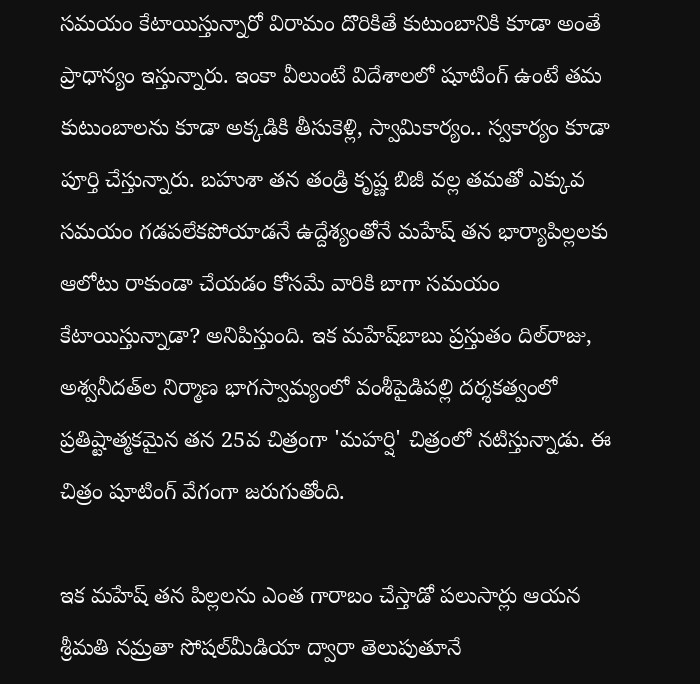సమయం కేటాయిస్తున్నారో విరామం దొరికితే కుటుంబానికి కూడా అంతే ప్రాధాన్యం ఇస్తున్నారు. ఇంకా వీలుంటే విదేశాలలో షూటింగ్‌ ఉంటే తమ కుటుంబాలను కూడా అక్కడికి తీసుకెళ్లి, స్వామికార్యం.. స్వకార్యం కూడా పూర్తి చేస్తున్నారు. బహుశా తన తండ్రి కృష్ణ బిజీ వల్ల తమతో ఎక్కువ సమయం గడపలేకపోయాడనే ఉద్దేశ్యంతోనే మహేష్‌ తన భార్యాపిల్లలకు ఆలోటు రాకుండా చేయడం కోసమే వారికి బాగా సమయం కేటాయిస్తున్నాడా? అనిపిస్తుంది. ఇక మహేష్‌బాబు ప్రస్తుతం దిల్‌రాజు, అశ్వనీదత్‌ల నిర్మాణ భాగస్వామ్యంలో వంశీపైడిపల్లి దర్శకత్వంలో ప్రతిష్టాత్మకమైన తన 25వ చిత్రంగా 'మహర్షి' చిత్రంలో నటిస్తున్నాడు. ఈ చిత్రం షూటింగ్‌ వేగంగా జరుగుతోంది.

ఇక మహేష్‌ తన పిల్లలను ఎంత గారాబం చేస్తాడో పలుసార్లు ఆయన శ్రీమతి నమ్రతా సోషల్‌మీడియా ద్వారా తెలుపుతూనే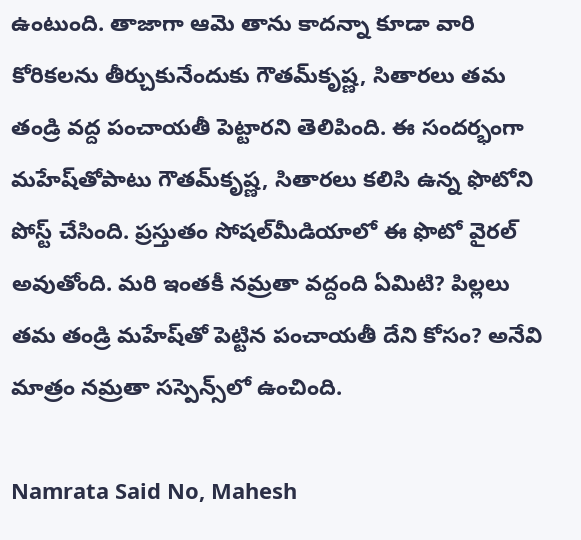ఉంటుంది. తాజాగా ఆమె తాను కాదన్నా కూడా వారి కోరికలను తీర్చుకునేందుకు గౌతమ్‌కృష్ణ, సితారలు తమ తండ్రి వద్ద పంచాయతీ పెట్టారని తెలిపింది. ఈ సందర్భంగా మహేష్‌తోపాటు గౌతమ్‌కృష్ణ, సితారలు కలిసి ఉన్న ఫొటోని పోస్ట్‌ చేసింది. ప్రస్తుతం సోషల్‌మీడియాలో ఈ ఫొటో వైరల్‌ అవుతోంది. మరి ఇంతకీ నమ్రతా వద్దంది ఏమిటి? పిల్లలు తమ తండ్రి మహేష్‌తో పెట్టిన పంచాయతీ దేని కోసం? అనేవి మాత్రం నమ్రతా సస్పెన్స్‌లో ఉంచింది.

Namrata Said No, Mahesh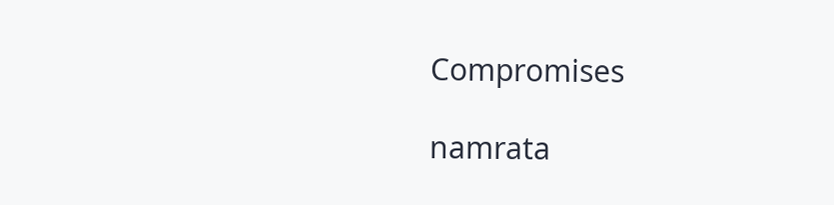Compromises

namrata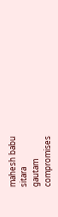mahesh babu
sitara
gautam
compromises